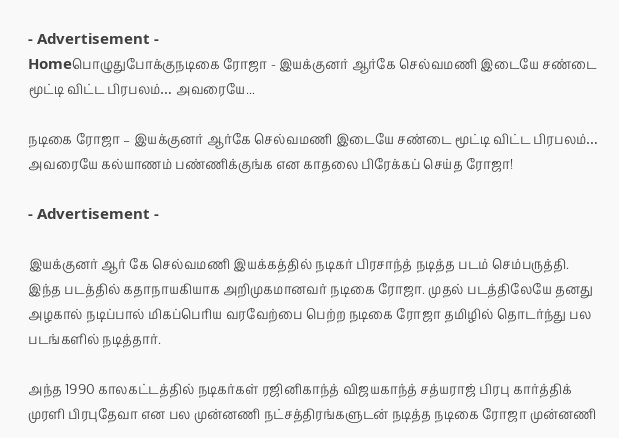- Advertisement -
Homeபொழுதுபோக்குநடிகை ரோஜா - இயக்குனர் ஆர்கே செல்வமணி இடையே சண்டை மூட்டி விட்ட பிரபலம்… அவரையே...

நடிகை ரோஜா – இயக்குனர் ஆர்கே செல்வமணி இடையே சண்டை மூட்டி விட்ட பிரபலம்… அவரையே கல்யாணம் பண்ணிக்குங்க என காதலை பிரேக்கப் செய்த ரோஜா!

- Advertisement -

இயக்குனர் ஆர் கே செல்வமணி இயக்கத்தில் நடிகர் பிரசாந்த் நடித்த படம் செம்பருத்தி. இந்த படத்தில் கதாநாயகியாக அறிமுகமானவர் நடிகை ரோஜா. முதல் படத்திலேயே தனது அழகால் நடிப்பால் மிகப்பெரிய வரவேற்பை பெற்ற நடிகை ரோஜா தமிழில் தொடர்ந்து பல படங்களில் நடித்தார்.

அந்த 1990 காலகட்டத்தில் நடிகர்கள் ரஜினிகாந்த் விஜயகாந்த் சத்யராஜ் பிரபு கார்த்திக் முரளி பிரபுதேவா என பல முன்னணி நட்சத்திரங்களுடன் நடித்த நடிகை ரோஜா முன்னணி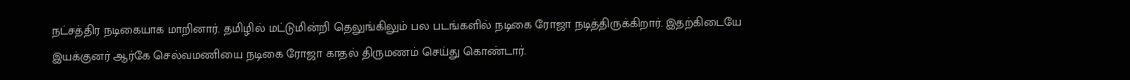நட்சத்திர நடிகையாக மாறினார். தமிழில் மட்டுமின்றி தெலுங்கிலும் பல படங்களில் நடிகை ரோஜா நடித்திருக்கிறார். இதற்கிடையே இயக்குனர் ஆர்கே செல்வமணியை நடிகை ரோஜா காதல் திருமணம் செய்து கொண்டார்.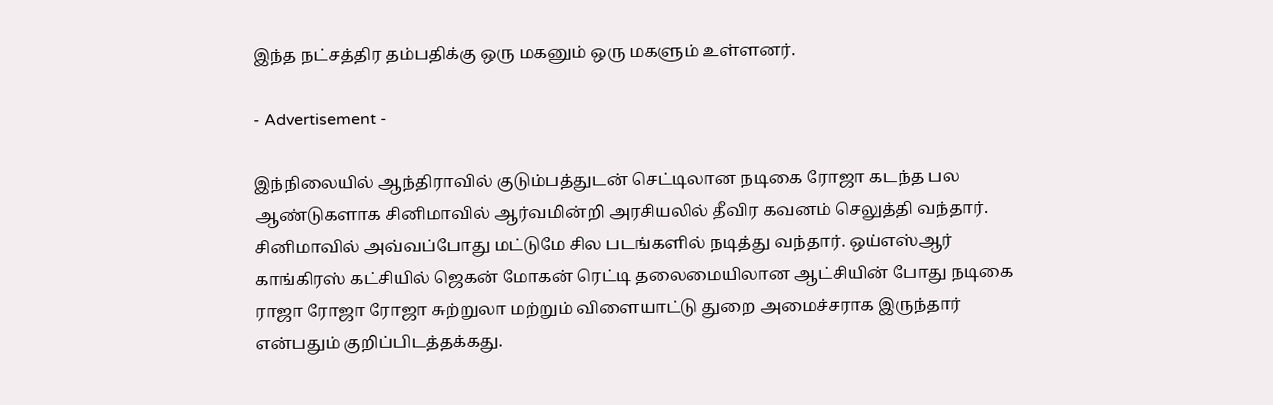இந்த நட்சத்திர தம்பதிக்கு ஒரு மகனும் ஒரு மகளும் உள்ளனர்.

- Advertisement -

இந்நிலையில் ஆந்திராவில் குடும்பத்துடன் செட்டிலான நடிகை ரோஜா கடந்த பல ஆண்டுகளாக சினிமாவில் ஆர்வமின்றி அரசியலில் தீவிர கவனம் செலுத்தி வந்தார். சினிமாவில் அவ்வப்போது மட்டுமே சில படங்களில் நடித்து வந்தார். ஒய்எஸ்ஆர் காங்கிரஸ் கட்சியில் ஜெகன் மோகன் ரெட்டி தலைமையிலான ஆட்சியின் போது நடிகை ராஜா ரோஜா ரோஜா சுற்றுலா மற்றும் விளையாட்டு துறை அமைச்சராக இருந்தார் என்பதும் குறிப்பிடத்தக்கது.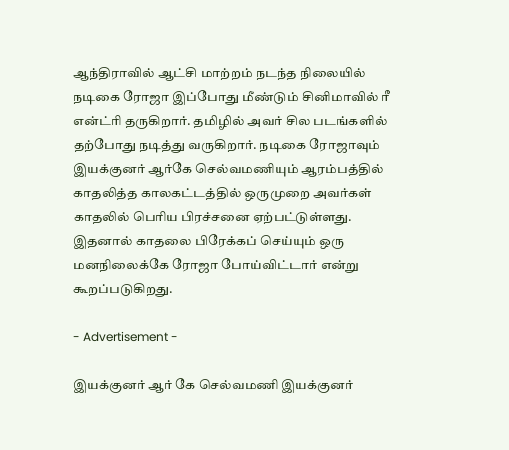ஆந்திராவில் ஆட்சி மாற்றம் நடந்த நிலையில் நடிகை ரோஜா இப்போது மீண்டும் சினிமாவில் ரீ என்ட்ரி தருகிறார். தமிழில் அவர் சில படங்களில் தற்போது நடித்து வருகிறார். நடிகை ரோஜாவும் இயக்குனர் ஆர்கே செல்வமணியும் ஆரம்பத்தில் காதலித்த காலகட்டத்தில் ஒருமுறை அவர்கள் காதலில் பெரிய பிரச்சனை ஏற்பட்டுள்ளது. இதனால் காதலை பிரேக்கப் செய்யும் ஒரு மனநிலைக்கே ரோஜா போய்விட்டார் என்று கூறப்படுகிறது.

- Advertisement -

இயக்குனர் ஆர் கே செல்வமணி இயக்குனர்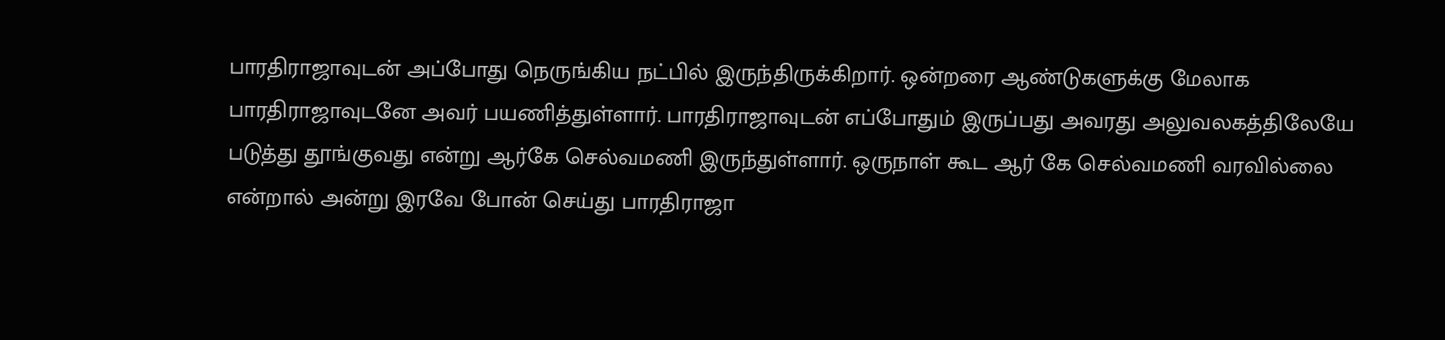பாரதிராஜாவுடன் அப்போது நெருங்கிய நட்பில் இருந்திருக்கிறார். ஒன்றரை ஆண்டுகளுக்கு மேலாக பாரதிராஜாவுடனே அவர் பயணித்துள்ளார். பாரதிராஜாவுடன் எப்போதும் இருப்பது அவரது அலுவலகத்திலேயே படுத்து தூங்குவது என்று ஆர்கே செல்வமணி இருந்துள்ளார். ஒருநாள் கூட ஆர் கே செல்வமணி வரவில்லை என்றால் அன்று இரவே போன் செய்து பாரதிராஜா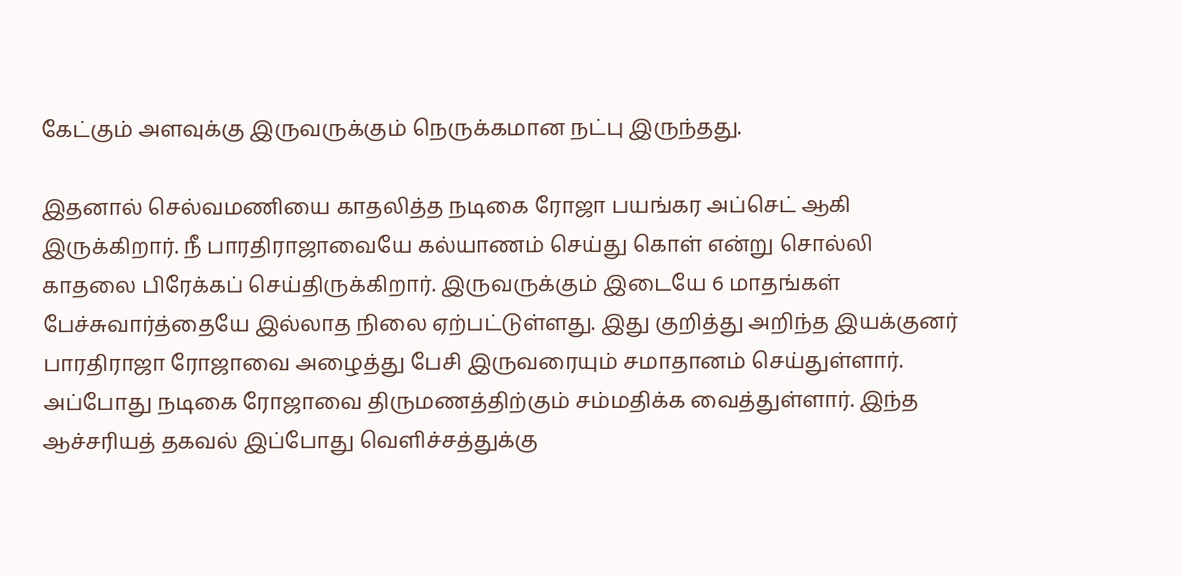கேட்கும் அளவுக்கு இருவருக்கும் நெருக்கமான நட்பு இருந்தது.

இதனால் செல்வமணியை காதலித்த நடிகை ரோஜா பயங்கர அப்செட் ஆகி இருக்கிறார். நீ பாரதிராஜாவையே கல்யாணம் செய்து கொள் என்று சொல்லி காதலை பிரேக்கப் செய்திருக்கிறார். இருவருக்கும் இடையே 6 மாதங்கள் பேச்சுவார்த்தையே இல்லாத நிலை ஏற்பட்டுள்ளது. இது குறித்து அறிந்த இயக்குனர் பாரதிராஜா ரோஜாவை அழைத்து பேசி இருவரையும் சமாதானம் செய்துள்ளார். அப்போது நடிகை ரோஜாவை திருமணத்திற்கும் சம்மதிக்க வைத்துள்ளார். இந்த ஆச்சரியத் தகவல் இப்போது வெளிச்சத்துக்கு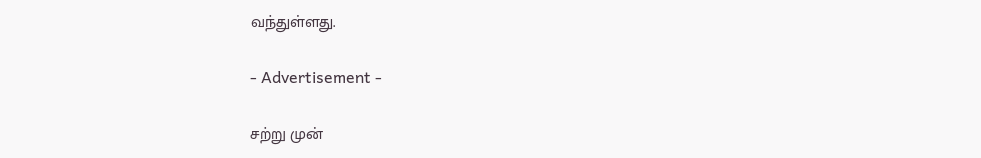வந்துள்ளது.

- Advertisement -

சற்று முன்